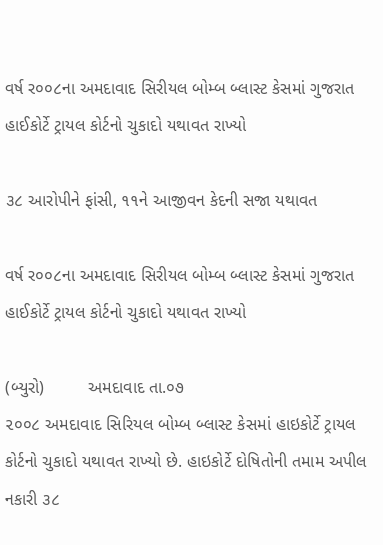વર્ષ ર૦૦૮ના અમદાવાદ સિરીયલ બોમ્બ બ્લાસ્ટ કેસમાં ગુજરાત હાઈકોર્ટે ટ્રાયલ કોર્ટનો ચુકાદો યથાવત રાખ્યો

૩૮ આરોપીને ફાંસી, ૧૧ને આજીવન કેદની સજા યથાવત

વર્ષ ર૦૦૮ના અમદાવાદ સિરીયલ બોમ્બ બ્લાસ્ટ કેસમાં ગુજરાત હાઈકોર્ટે ટ્રાયલ કોર્ટનો ચુકાદો યથાવત રાખ્યો

(બ્યુરો)         અમદાવાદ તા.૦૭
૨૦૦૮ અમદાવાદ સિરિયલ બોમ્બ બ્લાસ્ટ કેસમાં હાઇકોર્ટે ટ્રાયલ કોર્ટનો ચુકાદો યથાવત રાખ્યો છે. હાઇકોર્ટે દોષિતોની તમામ અપીલ નકારી ૩૮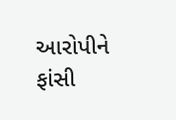આરોપીને ફાંસી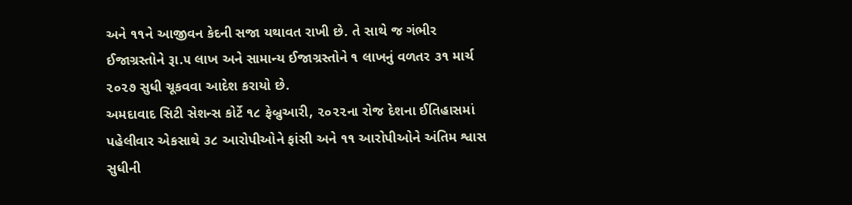અને ૧૧ને આજીવન કેદની સજા યથાવત રાખી છે. તે સાથે જ ગંભીર ઈજાગ્રસ્તોને રૂા.૫ લાખ અને સામાન્ય ઈજાગ્રસ્તોને ૧ લાખનું વળતર ૩૧ માર્ચ ૨૦૨૭ સુધી ચૂકવવા આદેશ કરાયો છે.
અમદાવાદ સિટી સેશન્સ કોર્ટે ૧૮ ફેબ્રુઆરી, ૨૦૨૨ના રોજ દેશના ઈતિહાસમાં પહેલીવાર એકસાથે ૩૮ આરોપીઓને ફાંસી અને ૧૧ આરોપીઓને અંતિમ શ્વાસ સુધીની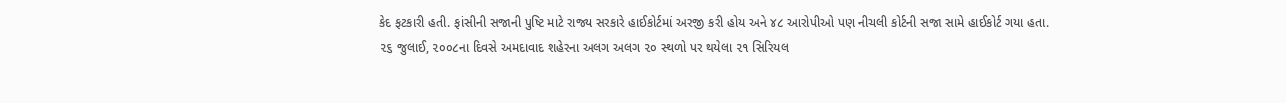કેદ ફટકારી હતી. ફાંસીની સજાની પુષ્ટિ માટે રાજ્ય સરકારે હાઈકોર્ટમાં અરજી કરી હોય અને ૪૮ આરોપીઓ પણ નીચલી કોર્ટની સજા સામે હાઈકોર્ટ ગયા હતા.
૨૬ જુલાઈ, ૨૦૦૮ના દિવસે અમદાવાદ શહેરના અલગ અલગ ૨૦ સ્થળો પર થયેલા ૨૧ સિરિયલ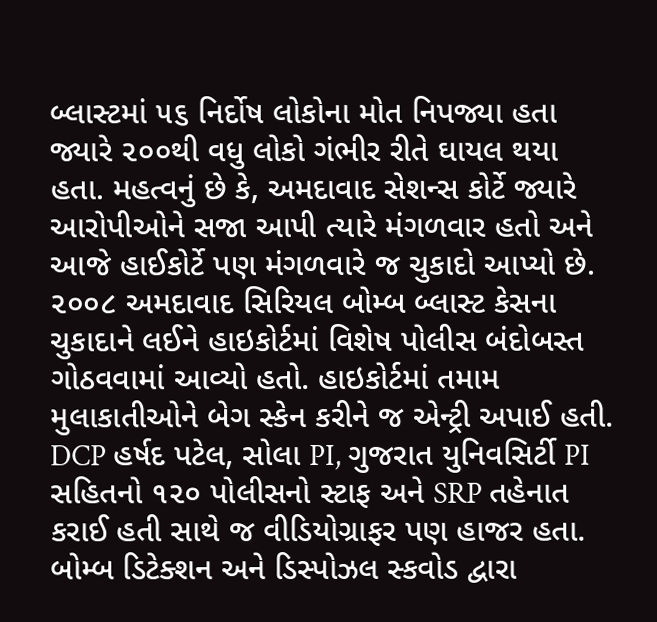બ્લાસ્ટમાં ૫૬ નિર્દોષ લોકોના મોત નિપજ્યા હતા જ્યારે ૨૦૦થી વધુ લોકો ગંભીર રીતે ઘાયલ થયા હતા. મહત્વનું છે કે, અમદાવાદ સેશન્સ કોર્ટે જ્યારે આરોપીઓને સજા આપી ત્યારે મંગળવાર હતો અને આજે હાઈકોર્ટે પણ મંગળવારે જ ચુકાદો આપ્યો છે.
૨૦૦૮ અમદાવાદ સિરિયલ બોમ્બ બ્લાસ્ટ કેસના ચુકાદાને લઈને હાઇકોર્ટમાં વિશેષ પોલીસ બંદોબસ્ત ગોઠવવામાં આવ્યો હતો. હાઇકોર્ટમાં તમામ મુલાકાતીઓને બેગ સ્કેન કરીને જ એન્ટ્રી અપાઈ હતી. DCP હર્ષદ પટેલ, સોલા PI, ગુજરાત યુનિવસિર્ટી PI સહિતનો ૧૨૦ પોલીસનો સ્ટાફ અને SRP તહેનાત કરાઈ હતી સાથે જ વીડિયોગ્રાફર પણ હાજર હતા. બોમ્બ ડિટેક્શન અને ડિસ્પોઝલ સ્કવોડ દ્વારા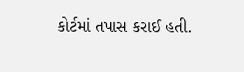કોર્ટમાં તપાસ કરાઈ હતી.